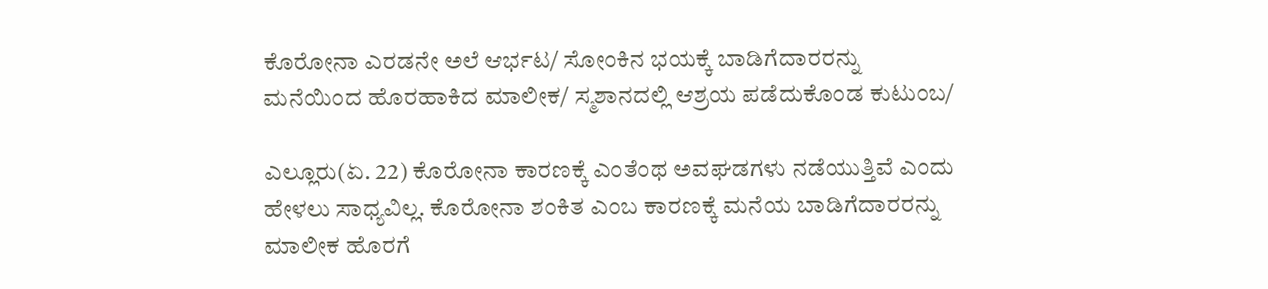ಕೊರೋನಾ ಎರಡನೇ ಅಲೆ ಆರ್ಭಟ/ ಸೋಂಕಿನ ಭಯಕ್ಕೆ ಬಾಡಿಗೆದಾರರನ್ನು ಮನೆಯಿಂದ ಹೊರಹಾಕಿದ ಮಾಲೀಕ/ ಸ್ಮಶಾನದಲ್ಲಿ ಆಶ್ರಯ ಪಡೆದುಕೊಂಡ ಕುಟುಂಬ/

ಎಲ್ಲೂರು(ಏ. 22) ಕೊರೋನಾ ಕಾರಣಕ್ಕೆ ಎಂತೆಂಥ ಅವಘಡಗಳು ನಡೆಯುತ್ತಿವೆ ಎಂದು ಹೇಳಲು ಸಾಧ್ಯವಿಲ್ಲ. ಕೊರೋನಾ ಶಂಕಿತ ಎಂಬ ಕಾರಣಕ್ಕೆ ಮನೆಯ ಬಾಡಿಗೆದಾರರನ್ನು ಮಾಲೀಕ ಹೊರಗೆ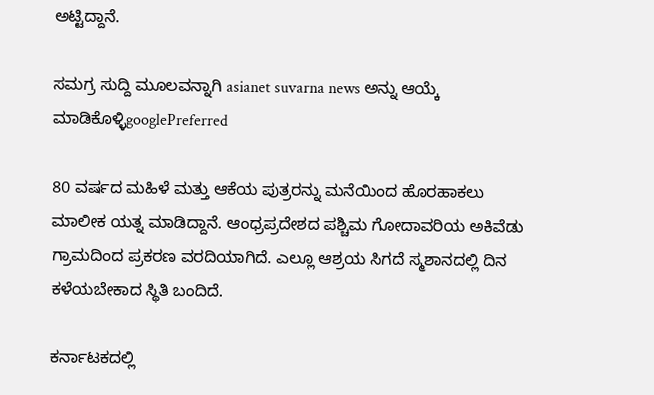ಅಟ್ಟಿದ್ದಾನೆ.

ಸಮಗ್ರ ಸುದ್ದಿ ಮೂಲವನ್ನಾಗಿ asianet suvarna news ಅನ್ನು ಆಯ್ಕೆ ಮಾಡಿಕೊಳ್ಳಿgooglePreferred

80 ವರ್ಷದ ಮಹಿಳೆ ಮತ್ತು ಆಕೆಯ ಪುತ್ರರನ್ನು ಮನೆಯಿಂದ ಹೊರಹಾಕಲು ಮಾಲೀಕ ಯತ್ನ ಮಾಡಿದ್ದಾನೆ. ಆಂಧ್ರಪ್ರದೇಶದ ಪಶ್ಚಿಮ ಗೋದಾವರಿಯ ಅಕಿವೆಡು ಗ್ರಾಮದಿಂದ ಪ್ರಕರಣ ವರದಿಯಾಗಿದೆ. ಎಲ್ಲೂ ಆಶ್ರಯ ಸಿಗದೆ ಸ್ಮಶಾನದಲ್ಲಿ ದಿನ ಕಳೆಯಬೇಕಾದ ಸ್ಥಿತಿ ಬಂದಿದೆ.

ಕರ್ನಾಟಕದಲ್ಲಿ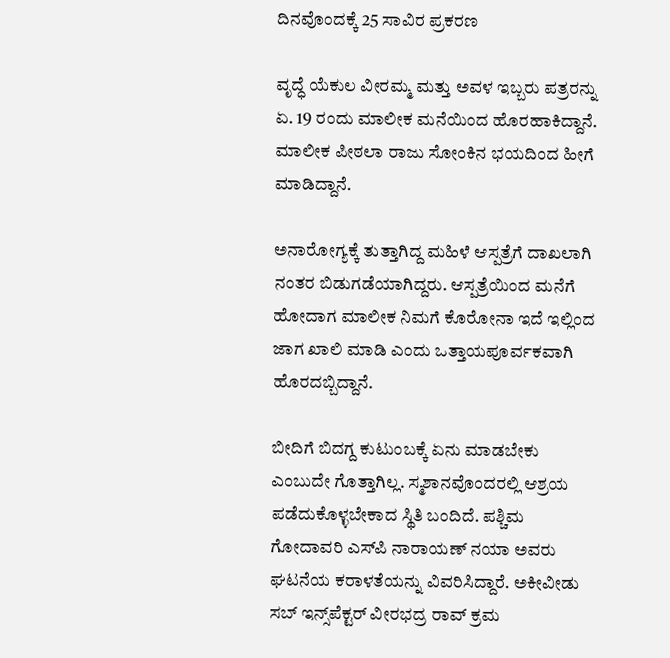ದಿನವೊಂದಕ್ಕೆ 25 ಸಾವಿರ ಪ್ರಕರಣ

ವೃದ್ಧೆ ಯೆಕುಲ ವೀರಮ್ಮ ಮತ್ತು ಅವಳ ಇಬ್ಬರು ಪತ್ರರನ್ನು ಏ. 19 ರಂದು ಮಾಲೀಕ ಮನೆಯಿಂದ ಹೊರಹಾಕಿದ್ದಾನೆ. ಮಾಲೀಕ ಪೀಠಲಾ ರಾಜು ಸೋಂಕಿನ ಭಯದಿಂದ ಹೀಗೆ ಮಾಡಿದ್ದಾನೆ.

ಅನಾರೋಗ್ಯಕ್ಕೆ ತುತ್ತಾಗಿದ್ದ ಮಹಿಳೆ ಆಸ್ಪತ್ರೆಗೆ ದಾಖಲಾಗಿ ನಂತರ ಬಿಡುಗಡೆಯಾಗಿದ್ದರು. ಆಸ್ಪತ್ರೆಯಿಂದ ಮನೆಗೆ ಹೋದಾಗ ಮಾಲೀಕ ನಿಮಗೆ ಕೊರೋನಾ ಇದೆ ಇಲ್ಲಿಂದ ಜಾಗ ಖಾಲಿ ಮಾಡಿ ಎಂದು ಒತ್ತಾಯಪೂರ್ವಕವಾಗಿ ಹೊರದಬ್ಬಿದ್ದಾನೆ.

ಬೀದಿಗೆ ಬಿದಗ್ದ ಕುಟುಂಬಕ್ಕೆ ಏನು ಮಾಡಬೇಕು ಎಂಬುದೇ ಗೊತ್ತಾಗಿಲ್ಲ. ಸ್ಮಶಾನವೊಂದರಲ್ಲಿ ಆಶ್ರಯ ಪಡೆದುಕೊಳ್ಳಬೇಕಾದ ಸ್ಥಿತಿ ಬಂದಿದೆ. ಪಶ್ಚಿಮ ಗೋದಾವರಿ ಎಸ್‌ಪಿ ನಾರಾಯಣ್ ನಯಾ ಅವರು ಘಟನೆಯ ಕರಾಳತೆಯನ್ನು ವಿವರಿಸಿದ್ದಾರೆ. ಅಕೀವೀಡು ಸಬ್ ಇನ್ಸ್‌ಪೆಕ್ಟರ್ ವೀರಭದ್ರ ರಾವ್ ಕ್ರಮ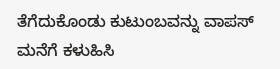ತೆಗೆದುಕೊಂಡು ಕುಟುಂಬವನ್ನು ವಾಪಸ್ ಮನೆಗೆ ಕಳುಹಿಸಿ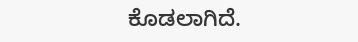ಕೊಡಲಾಗಿದೆ.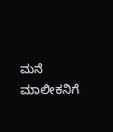ಮನೆ ಮಾಲೀಕನಿಗೆ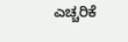ಎಚ್ಚರಿಕೆ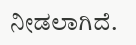ನೀಡಲಾಗಿದೆ.